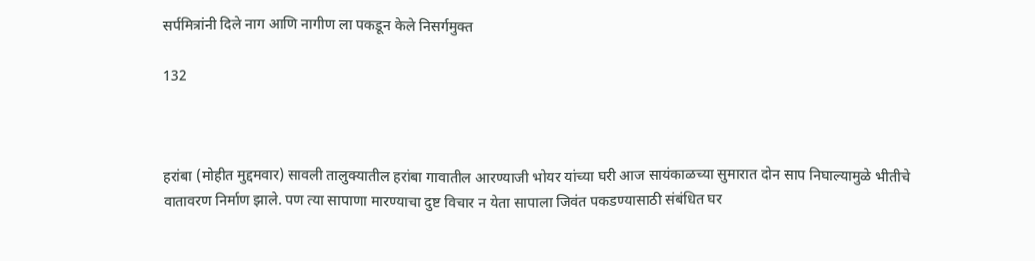सर्पमित्रांनी दिले नाग आणि नागीण ला पकडून केले निसर्गमुक्त

132



हरांबा (मोहीत मुद्दमवार) सावली तालुक्यातील हरांबा गावातील आरण्याजी भोयर यांच्या घरी आज सायंकाळच्या सुमारात दोन साप निघाल्यामुळे भीतीचे वातावरण निर्माण झाले. पण त्या सापाणा मारण्याचा दुष्ट विचार न येता सापाला जिवंत पकडण्यासाठी संबंधित घर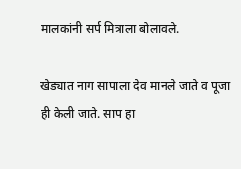मालकांनी सर्प मित्राला बोलावले.

खेड्यात नाग सापाला देव मानले जाते व पूजा ही केली जाते. साप हा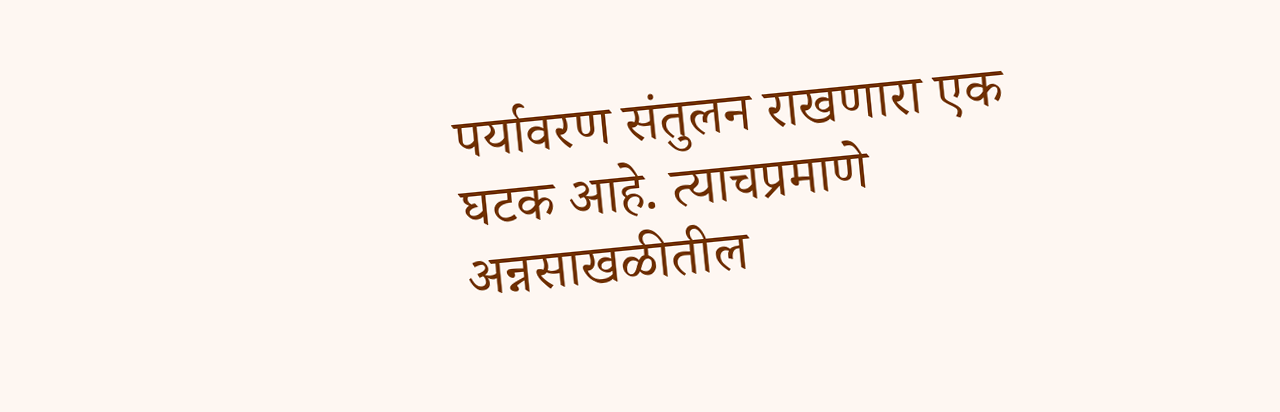पर्यावरण संतुलन राखणारा एक घटक आहे. त्याचप्रमाणे अन्नसाखळीतील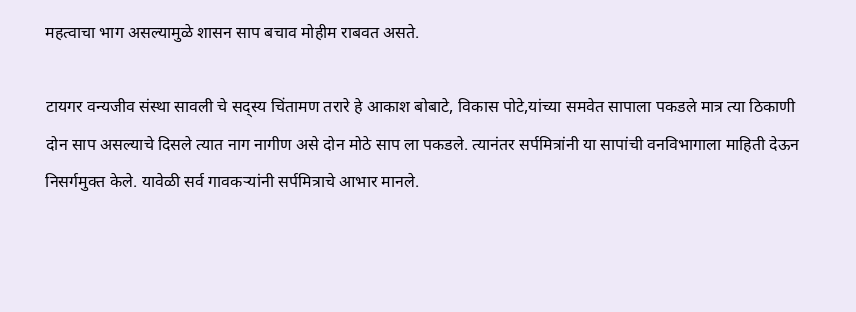महत्वाचा भाग असल्यामुळे शासन साप बचाव मोहीम राबवत असते.

टायगर वन्यजीव संस्था सावली चे सद्स्य चिंतामण तरारे हे आकाश बोबाटे, विकास पोटे,यांच्या समवेत सापाला पकडले मात्र त्या ठिकाणी दोन साप असल्याचे दिसले त्यात नाग नागीण असे दोन मोठे साप ला पकडले. त्यानंतर सर्पमित्रांनी या सापांची वनविभागाला माहिती देऊन निसर्गमुक्त केले. यावेळी सर्व गावकऱ्यांनी सर्पमित्राचे आभार मानले.